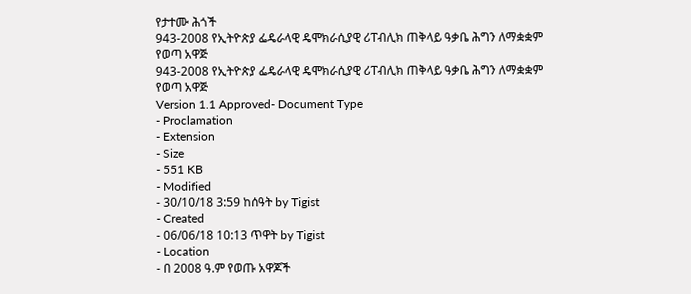የታተሙ ሕጎች
943-2008 የኢትዮጵያ ፌዴራላዊ ዴሞክራሲያዊ ሪፐብሊክ ጠቅላይ ዓቃቤ ሕግን ለማቋቋም የወጣ አዋጅ
943-2008 የኢትዮጵያ ፌዴራላዊ ዴሞክራሲያዊ ሪፐብሊክ ጠቅላይ ዓቃቤ ሕግን ለማቋቋም የወጣ አዋጅ
Version 1.1 Approved- Document Type
- Proclamation
- Extension
- Size
- 551 KB
- Modified
- 30/10/18 3:59 ከሰዓት by Tigist
- Created
- 06/06/18 10:13 ጥዋት by Tigist
- Location
- በ 2008 ዓ.ም የወጡ አዋጆች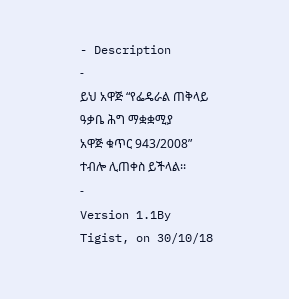- Description
-
ይህ አዋጅ “የፌዴራል ጠቅላይ ዓቃቤ ሕግ ማቋቋሚያ
አዋጅ ቁጥር 943/2008” ተብሎ ሊጠቀስ ይችላል፡፡
-
Version 1.1By Tigist, on 30/10/18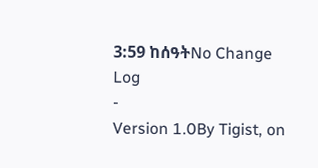3:59 ከሰዓትNo Change Log
-
Version 1.0By Tigist, on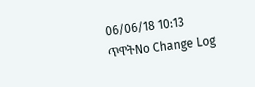06/06/18 10:13 ጥዋትNo Change Log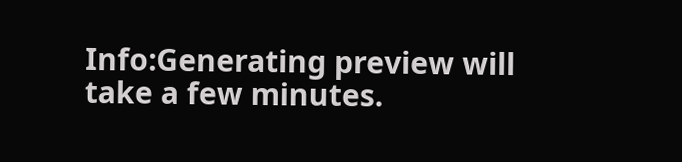Info:Generating preview will take a few minutes.